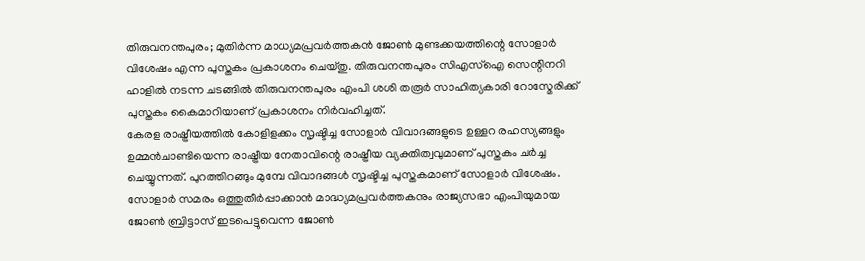തിരുവനന്തപുരം; മുതിർന്ന മാധ്യമപ്രവർത്തകൻ ജോൺ മുണ്ടക്കയത്തിന്റെ സോളാർ വിശേഷം എന്ന പുസ്തകം പ്രകാശനം ചെയ്തു. തിരുവനന്തപുരം സിഎസ്ഐ സെന്റിനറി ഹാളിൽ നടന്ന ചടങ്ങിൽ തിരുവനന്തപുരം എംപി ശശി തരൂർ സാഹിത്യകാരി റോസ്മേരിക്ക് പുസ്തകം കൈമാറിയാണ് പ്രകാശനം നിർവഹിച്ചത്.
കേരള രാഷ്ട്രീയത്തിൽ കോളിളക്കം സൃഷ്ടിച്ച സോളാർ വിവാദങ്ങളുടെ ഉള്ളറ രഹസ്യങ്ങളും ഉമ്മൻചാണ്ടിയെന്ന രാഷ്ട്രീയ നേതാവിന്റെ രാഷ്ട്രീയ വ്യക്തിത്വവുമാണ് പുസ്തകം ചർച്ച ചെയ്യുന്നത്. പുറത്തിറങ്ങും മുമ്പേ വിവാദങ്ങൾ സൃഷ്ടിച്ച പുസ്തകമാണ് സോളാർ വിശേഷം. സോളാർ സമരം ഒത്തുതീർപ്പാക്കാൻ മാദ്ധ്യമപ്രവർത്തകനും രാജ്യസഭാ എംപിയുമായ ജോൺ ബ്രിട്ടാസ് ഇടപെട്ടുവെന്ന ജോൺ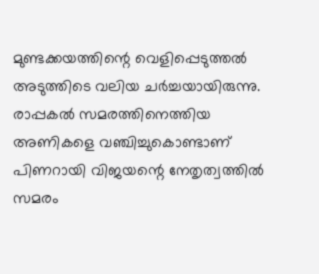മുണ്ടക്കയത്തിന്റെ വെളിപ്പെടുത്തൽ അടുത്തിടെ വലിയ ചർച്ചയായിരുന്നു.
രാപ്പകൽ സമരത്തിനെത്തിയ അണികളെ വഞ്ചിച്ചുകൊണ്ടാണ് പിണറായി വിജയന്റെ നേതൃത്വത്തിൽ സമരം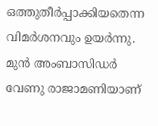ഒത്തുതീർപ്പാക്കിയതെന്ന വിമർശനവും ഉയർന്നു. മുൻ അംബാസിഡർ വേണു രാജാമണിയാണ്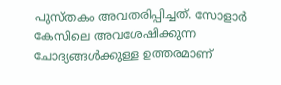പുസ്തകം അവതരിപ്പിച്ചത്. സോളാർ കേസിലെ അവശേഷിക്കുന്ന ചോദ്യങ്ങൾക്കുള്ള ഉത്തരമാണ്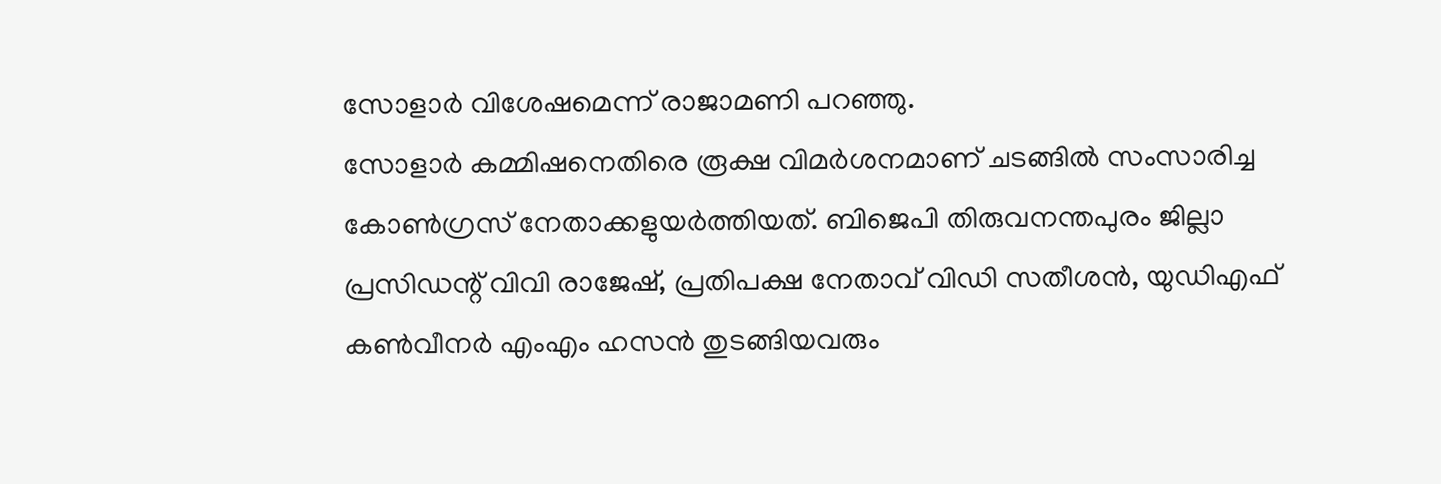സോളാർ വിശേഷമെന്ന് രാജാമണി പറഞ്ഞു.
സോളാർ കമ്മിഷനെതിരെ രൂക്ഷ വിമർശനമാണ് ചടങ്ങിൽ സംസാരിച്ച കോൺഗ്രസ് നേതാക്കളുയർത്തിയത്. ബിജെപി തിരുവനന്തപുരം ജില്ലാ പ്രസിഡന്റ് വിവി രാജേഷ്, പ്രതിപക്ഷ നേതാവ് വിഡി സതീശൻ, യുഡിഎഫ് കൺവീനർ എംഎം ഹസൻ തുടങ്ങിയവരും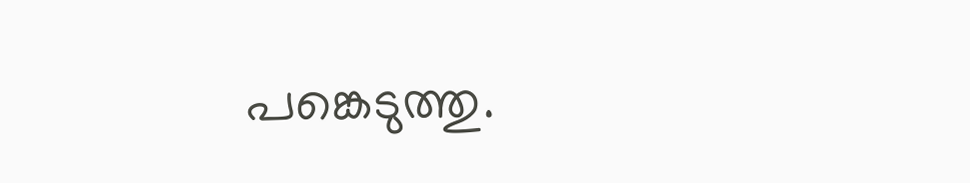പങ്കെടുത്തു.